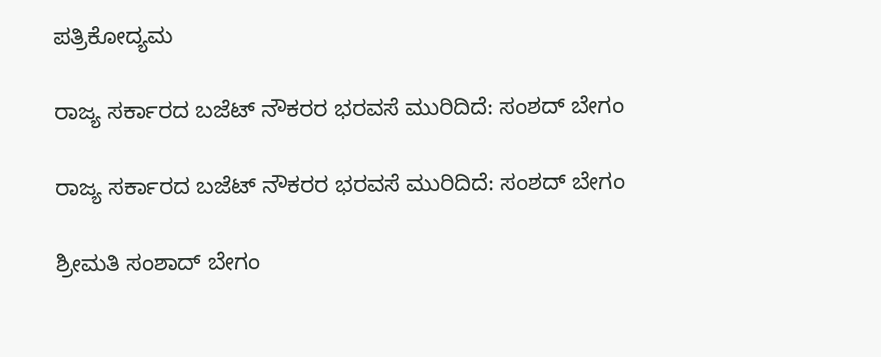ಪತ್ರಿಕೋದ್ಯಮ

ರಾಜ್ಯ ಸರ್ಕಾರದ ಬಜೆಟ್ ನೌಕರರ ಭರವಸೆ ಮುರಿದಿದೆ: ಸಂಶದ್ ಬೇಗಂ

ರಾಜ್ಯ ಸರ್ಕಾರದ ಬಜೆಟ್ ನೌಕರರ ಭರವಸೆ ಮುರಿದಿದೆ: ಸಂಶದ್ ಬೇಗಂ

ಶ್ರೀಮತಿ ಸಂಶಾದ್ ಬೇಗಂ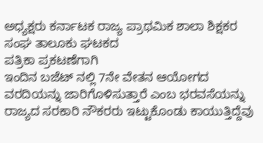ಅಧ್ಯಕ್ಷರು ಕರ್ನಾಟಕ ರಾಜ್ಯ ಪ್ರಾಥಮಿಕ ಶಾಲಾ ಶಿಕ್ಷಕರ ಸಂಘ ತಾಲೂಕು ಘಟಕದ
ಪತ್ರಿಕಾ ಪ್ರಕಟಣೆಗಾಗಿ
ಇಂದಿನ ಬಜೆಟ್ ನಲ್ಲಿ 7ನೇ ವೇತನ ಆಯೋಗದ ವರದಿಯನ್ನು ಜಾರಿಗೊಳಿಸುತ್ತಾರೆ ಎಂಬ ಭರವಸೆಯನ್ನು ರಾಜ್ಯದ ಸರಕಾರಿ ನೌಕರರು ಇಟ್ಟುಕೊಂಡು ಕಾಯುತ್ತಿದ್ದೆವು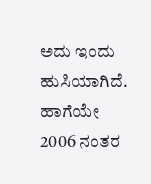ಅದು ಇಂದು ಹುಸಿಯಾಗಿದೆ.
ಹಾಗೆಯೇ
2006 ನಂತರ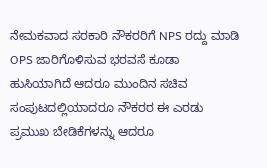ನೇಮಕವಾದ ಸರಕಾರಿ ನೌಕರರಿಗೆ NPS ರದ್ದು ಮಾಡಿ OPS ಜಾರಿಗೊಳಿಸುವ ಭರವಸೆ ಕೂಡಾ ಹುಸಿಯಾಗಿದೆ ಆದರೂ ಮುಂದಿನ ಸಚಿವ ಸಂಪುಟದಲ್ಲಿಯಾದರೂ ನೌಕರರ ಈ ಎರಡು ಪ್ರಮುಖ ಬೇಡಿಕೆಗಳನ್ನು ಆದರೂ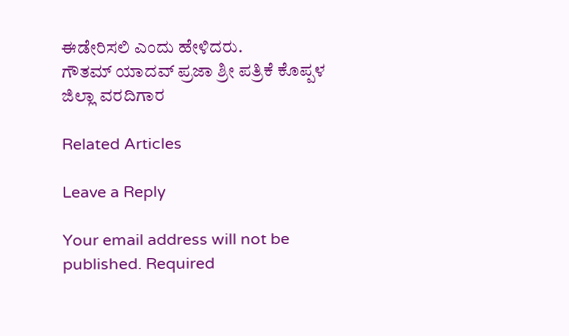ಈಡೇರಿಸಲಿ ಎಂದು ಹೇಳಿದರು.
ಗೌತಮ್ ಯಾದವ್ ಪ್ರಜಾ ಶ್ರೀ ಪತ್ರಿಕೆ ಕೊಪ್ಪಳ ಜಿಲ್ಲಾ ವರದಿಗಾರ

Related Articles

Leave a Reply

Your email address will not be published. Required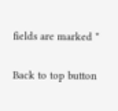fields are marked *

Back to top button